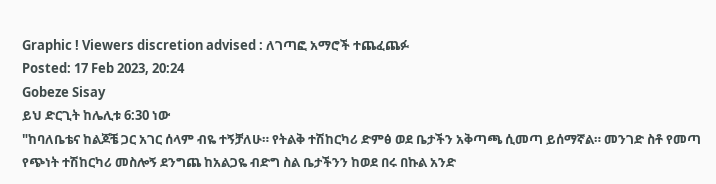Graphic ! Viewers discretion advised : ለገጣፎ አማሮች ተጨፈጨፉ
Posted: 17 Feb 2023, 20:24
Gobeze Sisay
ይህ ድርጊት ከሌሊቱ 6:30 ነው
"ከባለቤቴና ከልጆቼ ጋር አገር ሰላም ብዬ ተኝቻለሁ። የትልቅ ተሽከርካሪ ድምፅ ወደ ቤታችን አቅጣጫ ሲመጣ ይሰማኛል። መንገድ ስቶ የመጣ የጭነት ተሽከርካሪ መስሎኝ ደንግጨ ከአልጋዬ ብድግ ስል ቤታችንን ከወደ በሩ በኩል አንድ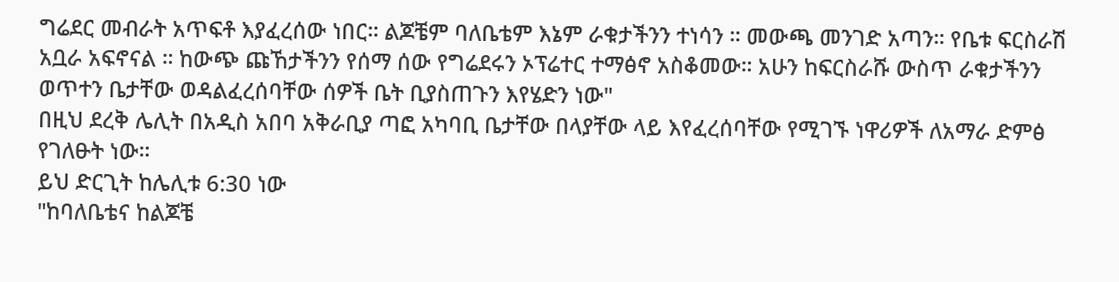ግሬደር መብራት አጥፍቶ እያፈረሰው ነበር። ልጆቼም ባለቤቴም እኔም ራቁታችንን ተነሳን ። መውጫ መንገድ አጣን። የቤቱ ፍርስራሽ አቧራ አፍኖናል ። ከውጭ ጩኸታችንን የሰማ ሰው የግሬደሩን ኦፕሬተር ተማፅኖ አስቆመው። አሁን ከፍርስራሹ ውስጥ ራቁታችንን ወጥተን ቤታቸው ወዳልፈረሰባቸው ሰዎች ቤት ቢያስጠጉን እየሄድን ነው"
በዚህ ደረቅ ሌሊት በአዲስ አበባ አቅራቢያ ጣፎ አካባቢ ቤታቸው በላያቸው ላይ እየፈረሰባቸው የሚገኙ ነዋሪዎች ለአማራ ድምፅ የገለፁት ነው።
ይህ ድርጊት ከሌሊቱ 6:30 ነው
"ከባለቤቴና ከልጆቼ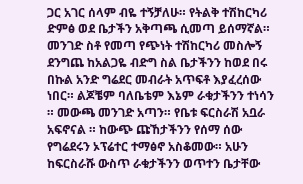ጋር አገር ሰላም ብዬ ተኝቻለሁ። የትልቅ ተሽከርካሪ ድምፅ ወደ ቤታችን አቅጣጫ ሲመጣ ይሰማኛል። መንገድ ስቶ የመጣ የጭነት ተሽከርካሪ መስሎኝ ደንግጨ ከአልጋዬ ብድግ ስል ቤታችንን ከወደ በሩ በኩል አንድ ግሬደር መብራት አጥፍቶ እያፈረሰው ነበር። ልጆቼም ባለቤቴም እኔም ራቁታችንን ተነሳን ። መውጫ መንገድ አጣን። የቤቱ ፍርስራሽ አቧራ አፍኖናል ። ከውጭ ጩኸታችንን የሰማ ሰው የግሬደሩን ኦፕሬተር ተማፅኖ አስቆመው። አሁን ከፍርስራሹ ውስጥ ራቁታችንን ወጥተን ቤታቸው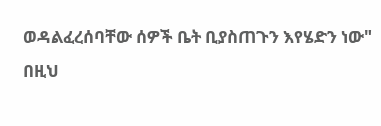ወዳልፈረሰባቸው ሰዎች ቤት ቢያስጠጉን እየሄድን ነው"
በዚህ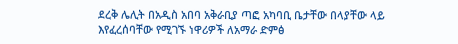ደረቅ ሌሊት በአዲስ አበባ አቅራቢያ ጣፎ አካባቢ ቤታቸው በላያቸው ላይ እየፈረሰባቸው የሚገኙ ነዋሪዎች ለአማራ ድምፅ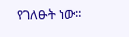የገለፁት ነው።